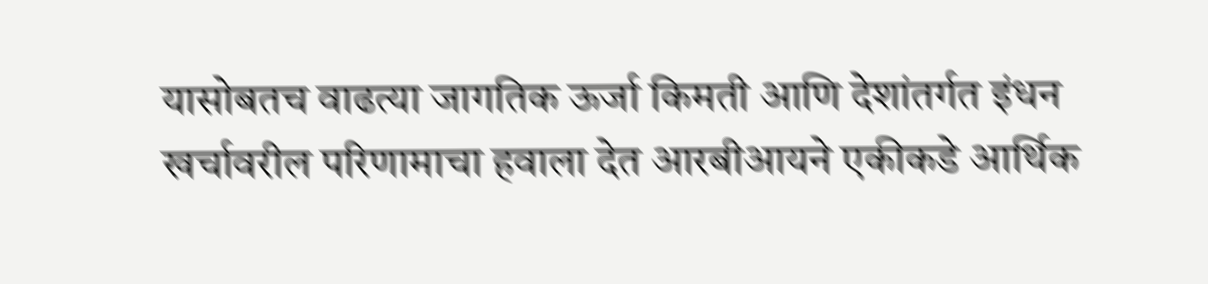यासोबतच वाढत्या जागतिक ऊर्जा किमती आणि देशांतर्गत इंधन खर्चावरील परिणामाचा हवाला देत आरबीआयने एकीकडे आर्थिक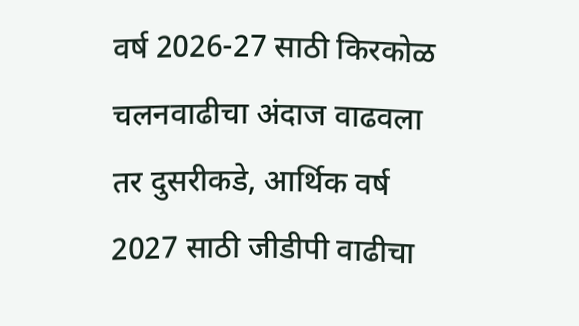वर्ष 2026-27 साठी किरकोळ चलनवाढीचा अंदाज वाढवला तर दुसरीकडे, आर्थिक वर्ष 2027 साठी जीडीपी वाढीचा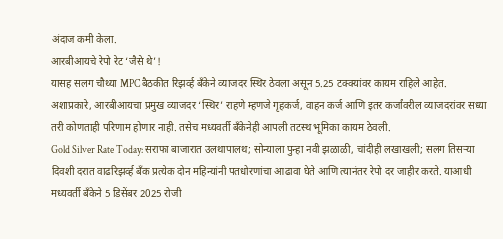अंदाज कमी केला.
आरबीआयचे रेपो रेट ‘जैसे थे’!
यासह सलग चौथ्या MPC बैठकीत रिझर्व्ह बँकेने व्याजदर स्थिर ठेवला असून 5.25 टक्क्यांवर कायम राहिले आहेत. अशाप्रकारे, आरबीआयचा प्रमुख व्याजदर ‘स्थिर’ राहणे म्हणजे गृहकर्ज, वाहन कर्ज आणि इतर कर्जांवरील व्याजदरांवर सध्या तरी कोणताही परिणाम होणार नाही. तसेच मध्यवर्ती बँकेनेही आपली तटस्थ भूमिका कायम ठेवली.
Gold Silver Rate Today: सराफा बाजारात उलथापालथ; सोन्याला पुन्हा नवी झळाळी, चांदीही लखाखली; सलग तिसऱ्या दिवशी दरात वाढरिझर्व्ह बँक प्रत्येक दोन महिन्यांनी पतधोरणांचा आढावा घेते आणि त्यानंतर रेपो दर जाहीर करते. याआधी मध्यवर्ती बँकेने 5 डिसेंबर 2025 रोजी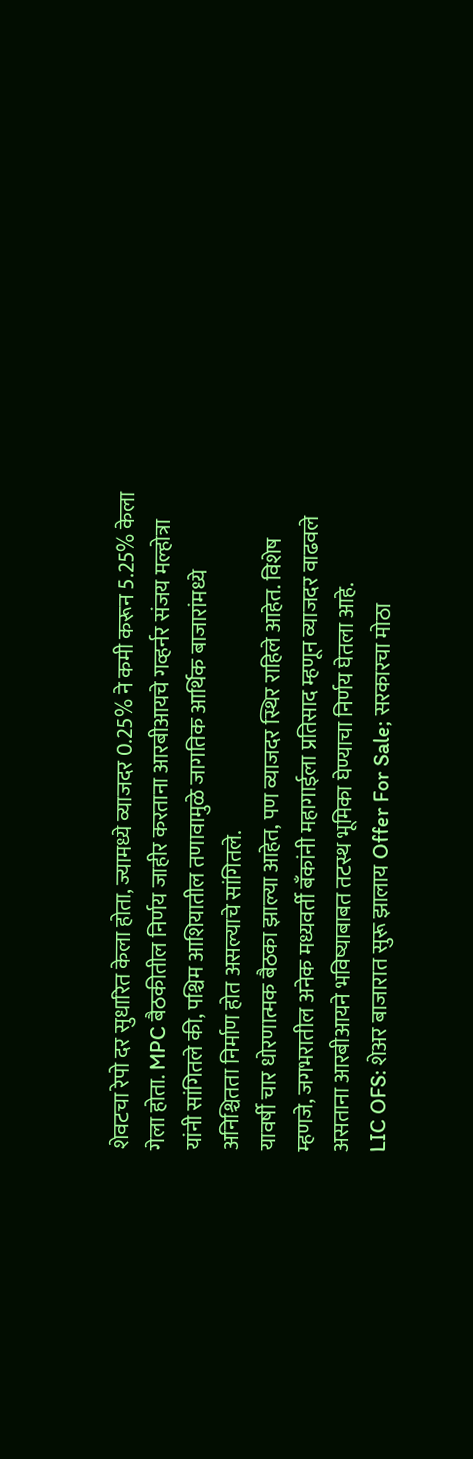शेवटचा रेपो दर सुधारित केला होता, ज्यामध्ये व्याजदर 0.25% ने कमी करून 5.25% केला गेला होता. MPC बैठकीतील निर्णय जाहीर करताना आरबीआयचे गव्हर्नर संजय मल्होत्रा यांनी सांगितले की, पश्चिम आशियातील तणावामुळे जागतिक आर्थिक बाजारांमध्ये अनिश्चितता निर्माण होत असल्याचे सांगितले.
यावर्षी चार धोरणात्मक बैठका झाल्या आहेत, पण व्याजदर स्थिर राहिले आहेत. विशेष म्हणजे, जगभरातील अनेक मध्यवर्ती बँकांनी महागाईला प्रतिसाद म्हणून व्याजदर वाढवले असताना आरबीआयने भविष्याबाबत तटस्थ भूमिका घेण्याचा निर्णय घेतला आहे.
LIC OFS: शेअर बाजारात सुरू झालाय Offer For Sale; सरकारचा मोठा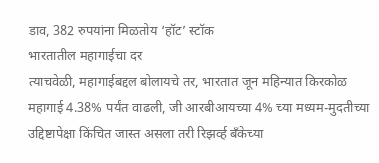डाव, 382 रुपयांना मिळतोय ‘हॉट’ स्टॉक
भारतातील महागाईचा दर
त्याचवेळी, महागाईबद्दल बोलायचे तर, भारतात जून महिन्यात किरकोळ महागाई 4.38% पर्यंत वाढली, जी आरबीआयच्या 4% च्या मध्यम-मुदतीच्या उद्दिष्टापेक्षा किंचित जास्त असला तरी रिझर्व्ह बँकेच्या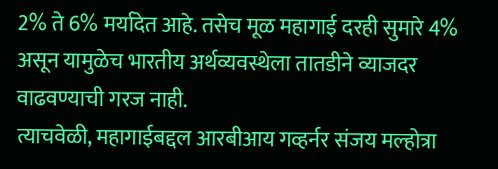2% ते 6% मर्यादेत आहे. तसेच मूळ महागाई दरही सुमारे 4% असून यामुळेच भारतीय अर्थव्यवस्थेला तातडीने व्याजदर वाढवण्याची गरज नाही.
त्याचवेळी, महागाईबद्दल आरबीआय गव्हर्नर संजय मल्होत्रा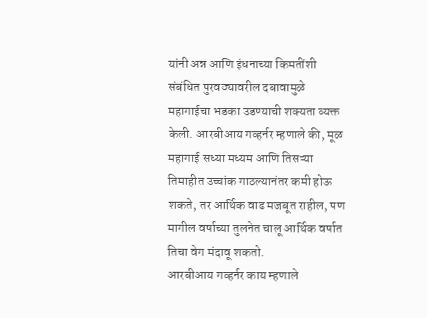यांनी अन्न आणि इंधनाच्या किमतींशी संबंधित पुरवठ्यावरील दबावामुळे महागाईचा भडका उडण्याची शक्यता व्यक्त केली. आरबीआय गव्हर्नर म्हणाले की, मूळ महागाई सध्या मध्यम आणि तिसऱ्या तिमाहीत उच्चांक गाठल्यानंतर कमी होऊ शकते, तर आर्थिक वाढ मजबूत राहील, पण मागील वर्षाच्या तुलनेत चालू आर्थिक वर्षात तिचा वेग मंदावू शकतो.
आरबीआय गव्हर्नर काय म्हणाले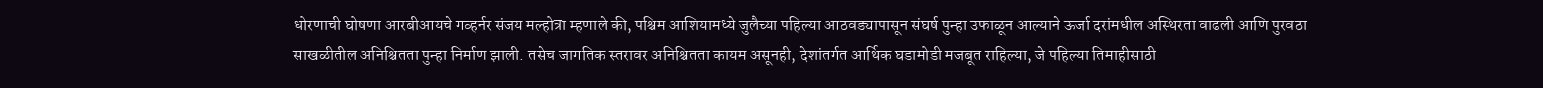धोरणाची घोषणा आरबीआयचे गव्हर्नर संजय मल्होत्रा म्हणाले की, पश्चिम आशियामध्ये जुलैच्या पहिल्या आठवड्यापासून संघर्ष पुन्हा उफाळून आल्याने ऊर्जा दरांमधील अस्थिरता वाढली आणि पुरवठा साखळीतील अनिश्चितता पुन्हा निर्माण झाली. तसेच जागतिक स्तरावर अनिश्चितता कायम असूनही, देशांतर्गत आर्थिक घडामोडी मजबूत राहिल्या, जे पहिल्या तिमाहीसाठी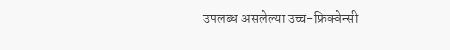उपलब्ध असलेल्या उच्च-फ्रिक्वेन्सी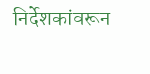निर्देशकांवरून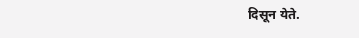दिसून येते.